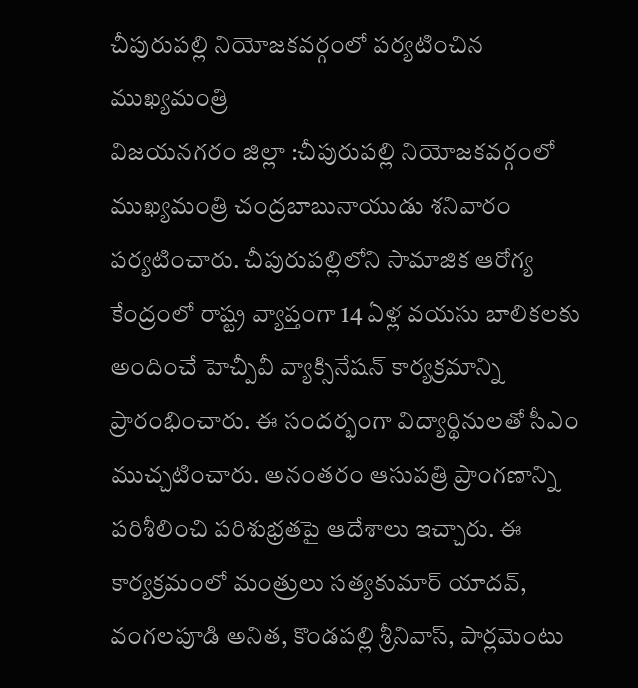చీపురుపల్లి నియోజకవర్గంలో పర్యటించిన ముఖ్యమంత్రి
విజయనగరం జిల్లా :చీపురుపల్లి నియోజకవర్గంలో ముఖ్యమంత్రి చంద్రబాబునాయుడు శనివారం పర్యటించారు. చీపురుపల్లిలోని సామాజిక ఆరోగ్య కేంద్రంలో రాష్ట్ర వ్యాప్తంగా 14 ఏళ్ల వయసు బాలికలకు అందించే హెచ్పీవీ వ్యాక్సినేషన్ కార్యక్రమాన్ని ప్రారంభించారు. ఈ సందర్భంగా విద్యార్థినులతో సీఎం ముచ్చటించారు. అనంతరం ఆసుపత్రి ప్రాంగణాన్ని పరిశీలించి పరిశుభ్రతపై ఆదేశాలు ఇచ్చారు. ఈ కార్యక్రమంలో మంత్రులు సత్యకుమార్ యాదవ్, వంగలపూడి అనిత, కొండపల్లి శ్రీనివాస్, పార్లమెంటు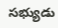సభ్యుడు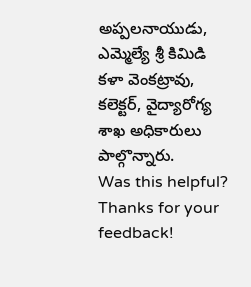అప్పలనాయుడు, ఎమ్మెల్యే శ్రీ కిమిడి కళా వెంకట్రావు, కలెక్టర్, వైద్యారోగ్య శాఖ అధికారులు పాల్గొన్నారు.
Was this helpful?
Thanks for your feedback!